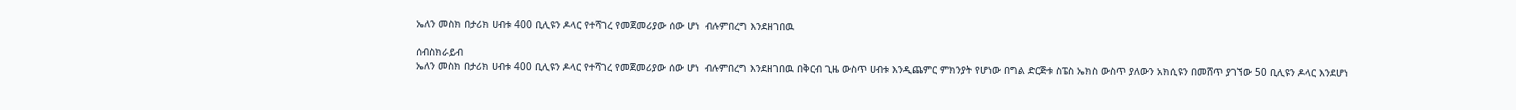ኤለን መስክ በታሪክ ሀብቱ 400 ቢሊዩን ዶላር የተሻገረ የመጀመሪያው ሰው ሆነ  ብሉምበረግ እንደዘገበዉ

ሰብስክራይብ
ኤለን መስክ በታሪክ ሀብቱ 400 ቢሊዩን ዶላር የተሻገረ የመጀመሪያው ሰው ሆነ  ብሉምበረግ እንደዘገበዉ በቅርብ ጊዜ ውስጥ ሀብቱ እንዲጨምር ምክንያት የሆነው በግል ድርጅቱ ስፔስ ኤክስ ውስጥ ያለውን አክሲዩን በመሸጥ ያገኘው 50 ቢሊዩን ዶላር እንደሆነ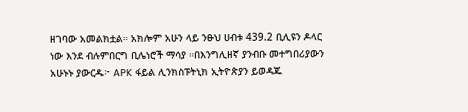ዘገባው አመልክቷል። አክሎም አሁን ላይ ንፁህ ሀብቱ 439.2 ቢሊዩን ዶላር ነው እንደ ብሉምበርግ ቢሌነሮች ማሳያ ።በእንግሊዘኛ ያንብቡ መተግበሪያውን አሁኑኑ ያውርዱ፦ APK ፋይል ሊንክስፑትኒክ ኢትዮጵያን ይወዳጁ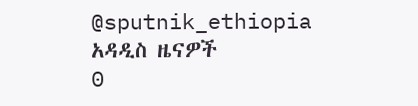@sputnik_ethiopia
አዳዲስ ዜናዎች
0